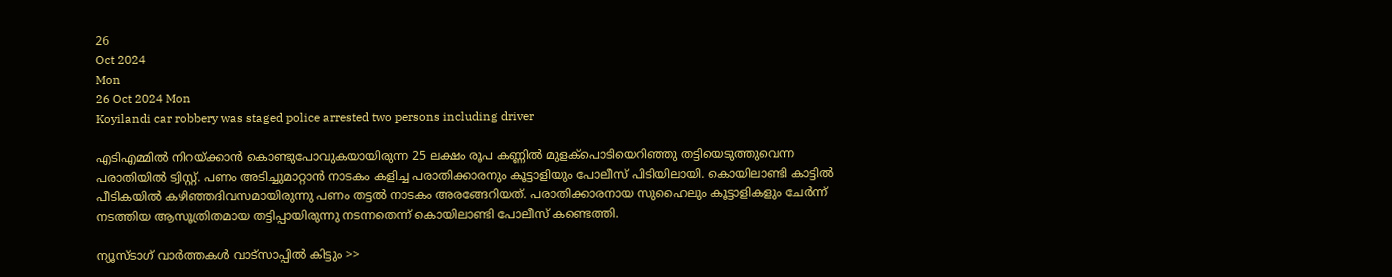26
Oct 2024
Mon
26 Oct 2024 Mon
Koyilandi car robbery was staged police arrested two persons including driver

എടിഎമ്മില്‍ നിറയ്ക്കാന്‍ കൊണ്ടുപോവുകയായിരുന്ന 25 ലക്ഷം രൂപ കണ്ണില്‍ മുളക്‌പൊടിയെറിഞ്ഞു തട്ടിയെടുത്തുവെന്ന പരാതിയില്‍ ട്വിസ്റ്റ്. പണം അടിച്ചുമാറ്റാന്‍ നാടകം കളിച്ച പരാതിക്കാരനും കൂട്ടാളിയും പോലീസ് പിടിയിലായി. കൊയിലാണ്ടി കാട്ടില്‍ പീടികയില്‍ കഴിഞ്ഞദിവസമായിരുന്നു പണം തട്ടല്‍ നാടകം അരങ്ങേറിയത്. പരാതിക്കാരനായ സുഹൈലും കൂട്ടാളികളും ചേര്‍ന്ന് നടത്തിയ ആസൂത്രിതമായ തട്ടിപ്പായിരുന്നു നടന്നതെന്ന് കൊയിലാണ്ടി പോലീസ് കണ്ടെത്തി.

ന്യൂസ്ടാഗ് വാര്‍ത്തകള്‍ വാട്‌സാപ്പില്‍ കിട്ടും >>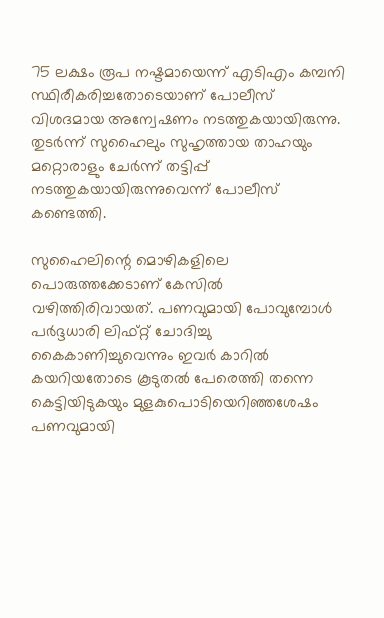75 ലക്ഷം രൂപ നഷ്ടമായെന്ന് എടിഎം കമ്പനി സ്ഥിരീകരിച്ചതോടെയാണ് പോലീസ് വിശദമായ അന്വേഷണം നടത്തുകയായിരുന്നു. തുടര്‍ന്ന് സുഹൈലും സുഹൃത്തായ താഹയും മറ്റൊരാളും ചേര്‍ന്ന് തട്ടിപ്പ് നടത്തുകയായിരുന്നുവെന്ന് പോലീസ് കണ്ടെത്തി.

സുഹൈലിന്റെ മൊഴികളിലെ പൊരുത്തക്കേടാണ് കേസില്‍ വഴിത്തിരിവായത്. പണവുമായി പോവുമ്പോള്‍ പര്‍ദ്ദധാരി ലിഫ്റ്റ് ചോദിച്ചു കൈകാണിച്ചുവെന്നും ഇവര്‍ കാറില്‍ കയറിയതോടെ കൂടുതല്‍ പേരെത്തി തന്നെ കെട്ടിയിടുകയും മുളകുപൊടിയെറിഞ്ഞശേഷം പണവുമായി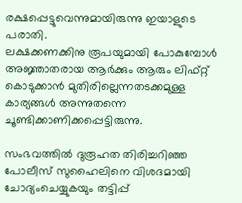രക്ഷപ്പെട്ടുവെന്നുമായിരുന്നു ഇയാളുടെ പരാതി.
ലക്ഷക്കണക്കിനു രൂപയുമായി പോകുമ്പോള്‍ അജ്ഞാതരായ ആര്‍ക്കും ആരും ലിഫ്റ്റ് കൊടുക്കാന്‍ മുതിരില്ലെന്നതടക്കമുള്ള കാര്യങ്ങള്‍ അന്നുതന്നെ ചൂണ്ടിക്കാണിക്കപ്പെട്ടിരുന്നു.

സംഭവത്തില്‍ ദുരൂഹത തിരിച്ചറിഞ്ഞ പോലീസ് സുഹൈലിനെ വിശദമായി ചോദ്യംചെയ്യുകയും തട്ടിപ്പ്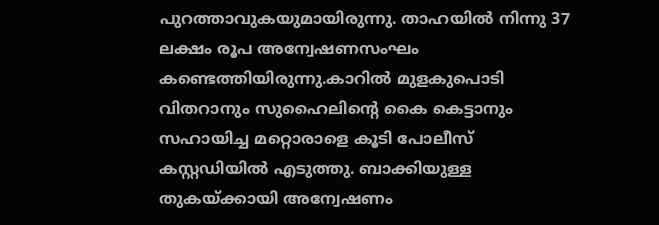പുറത്താവുകയുമായിരുന്നു. താഹയില്‍ നിന്നു 37 ലക്ഷം രൂപ അന്വേഷണസംഘം കണ്ടെത്തിയിരുന്നു.കാറില്‍ മുളകുപൊടി വിതറാനും സുഹൈലിന്റെ കൈ കെട്ടാനും സഹായിച്ച മറ്റൊരാളെ കൂടി പോലീസ് കസ്റ്റഡിയില്‍ എടുത്തു. ബാക്കിയുള്ള തുകയ്ക്കായി അന്വേഷണം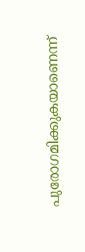പുരോഗമിക്കുകയാണെന്ന്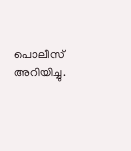പൊലീസ് അറിയിച്ചു.